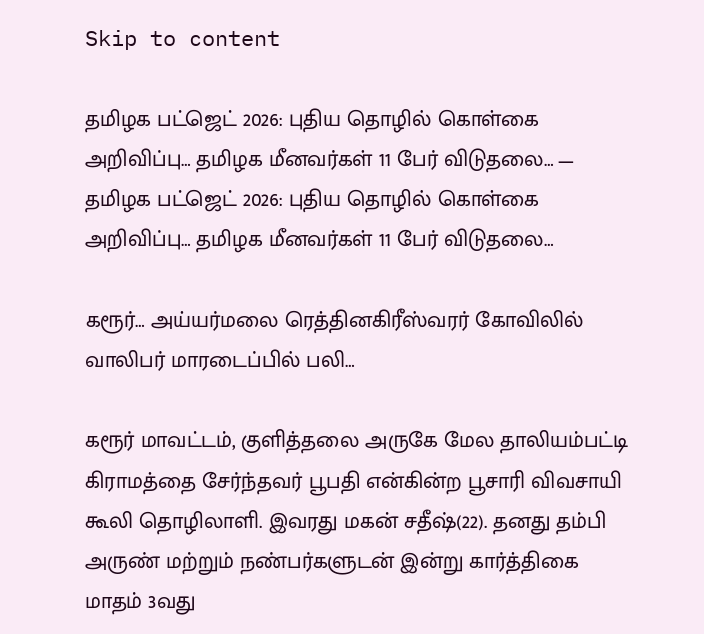Skip to content

தமிழக பட்ஜெட் 2026: புதிய தொழில் கொள்கை அறிவிப்பு… தமிழக மீனவர்கள் 11 பேர் விடுதலை… — தமிழக பட்ஜெட் 2026: புதிய தொழில் கொள்கை அறிவிப்பு… தமிழக மீனவர்கள் 11 பேர் விடுதலை…

கரூர்… அய்யர்மலை ரெத்தினகிரீஸ்வரர் கோவிலில் வாலிபர் மாரடைப்பில் பலி…

கரூர் மாவட்டம், குளித்தலை அருகே மேல தாலியம்பட்டி கிராமத்தை சேர்ந்தவர் பூபதி என்கின்ற பூசாரி விவசாயி கூலி தொழிலாளி. இவரது மகன் சதீஷ்(22). தனது தம்பி அருண் மற்றும் நண்பர்களுடன் இன்று கார்த்திகை மாதம் 3வது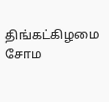திங்கட்கிழமை சோம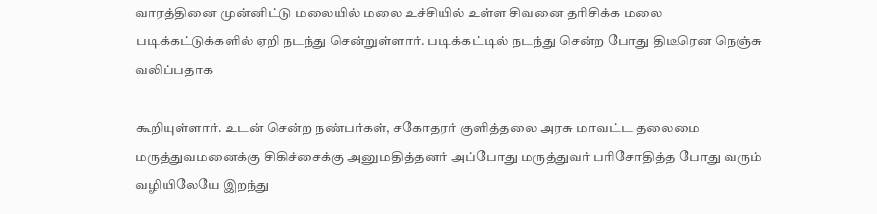வாரத்தினை முன்னிட்டு மலையில் மலை உச்சியில் உள்ள சிவனை தரிசிக்க மலை படிக்கட்டுக்களில் ஏறி நடந்து சென்றுள்ளார். படிக்கட்டில் நடந்து சென்ற போது திடீரென நெஞ்சு வலிப்பதாக

கூறியுள்ளார். உடன் சென்ற நண்பர்கள், சகோதரர் குளித்தலை அரசு மாவட்ட தலைமை மருத்துவமனைக்கு சிகிச்சைக்கு அனுமதித்தனர் அப்போது மருத்துவர் பரிசோதித்த போது வரும் வழியிலேயே இறந்து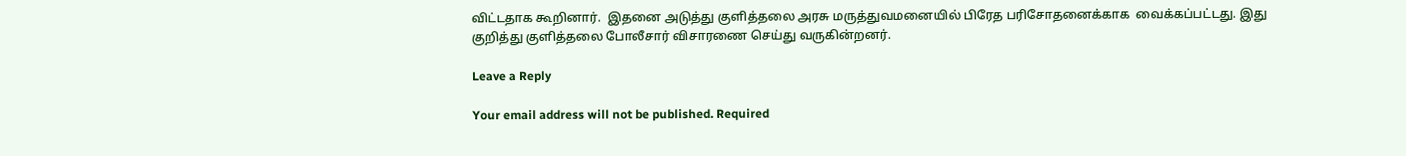விட்டதாக கூறினார்.  இதனை அடுத்து குளித்தலை அரசு மருத்துவமனையில் பிரேத பரிசோதனைக்காக  வைக்கப்பட்டது. இது குறித்து குளித்தலை போலீசார் விசாரணை செய்து வருகின்றனர்.

Leave a Reply

Your email address will not be published. Required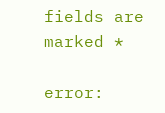fields are marked *

error: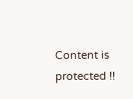Content is protected !!